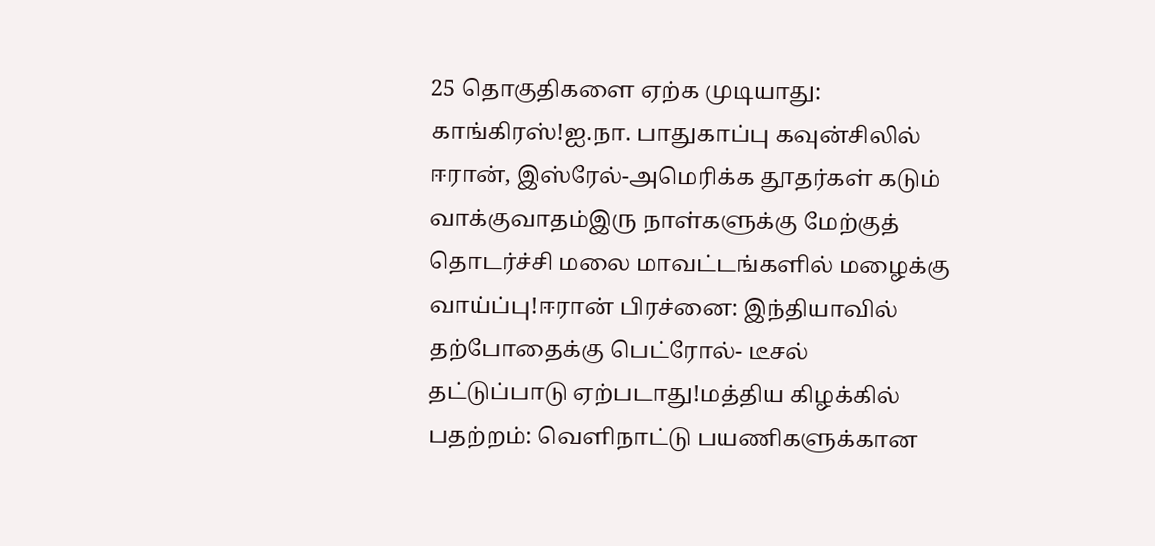25 தொகுதிகளை ஏற்க முடியாது: காங்கிரஸ்!ஐ.நா. பாதுகாப்பு கவுன்சிலில் ஈரான், இஸ்ரேல்-அமெரிக்க தூதர்கள் கடும் வாக்குவாதம்இரு நாள்களுக்கு மேற்குத் தொடர்ச்சி மலை மாவட்டங்களில் மழைக்கு வாய்ப்பு!ஈரான் பிரச்னை: இந்தியாவில் தற்போதைக்கு பெட்ரோல்- டீசல் தட்டுப்பாடு ஏற்படாது!மத்திய கிழக்கில் பதற்றம்: வெளிநாட்டு பயணிகளுக்கான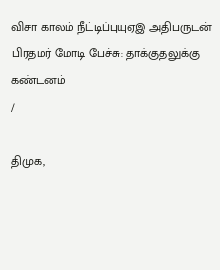விசா காலம் நீட்டிப்புயுஏஇ அதிபருடன் பிரதமர் மோடி பேச்சு: தாக்குதலுக்கு கண்டனம்
/

திமுக,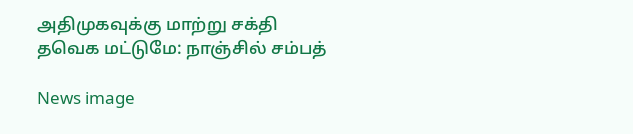அதிமுகவுக்கு மாற்று சக்தி தவெக மட்டுமே: நாஞ்சில் சம்பத்

News image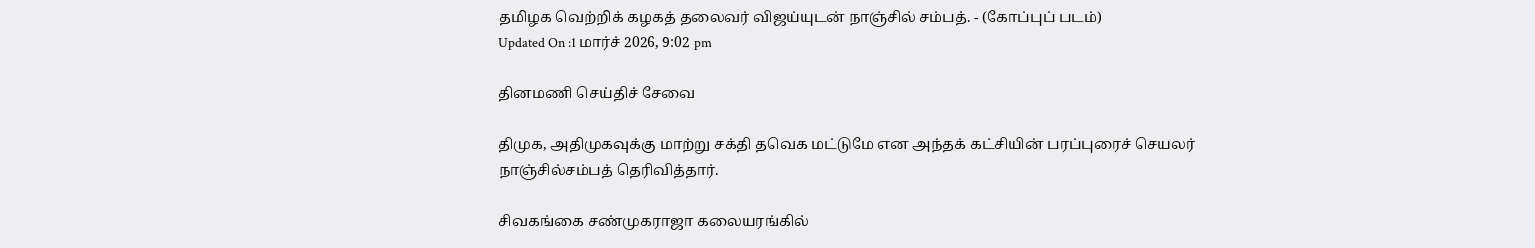தமிழக வெற்றிக் கழகத் தலைவர் விஜய்யுடன் நாஞ்சில் சம்பத். - (கோப்புப் படம்)
Updated On :1 மார்ச் 2026, 9:02 pm

தினமணி செய்திச் சேவை

திமுக, அதிமுகவுக்கு மாற்று சக்தி தவெக மட்டுமே என அந்தக் கட்சியின் பரப்புரைச் செயலர் நாஞ்சில்சம்பத் தெரிவித்தார்.

சிவகங்கை சண்முகராஜா கலையரங்கில்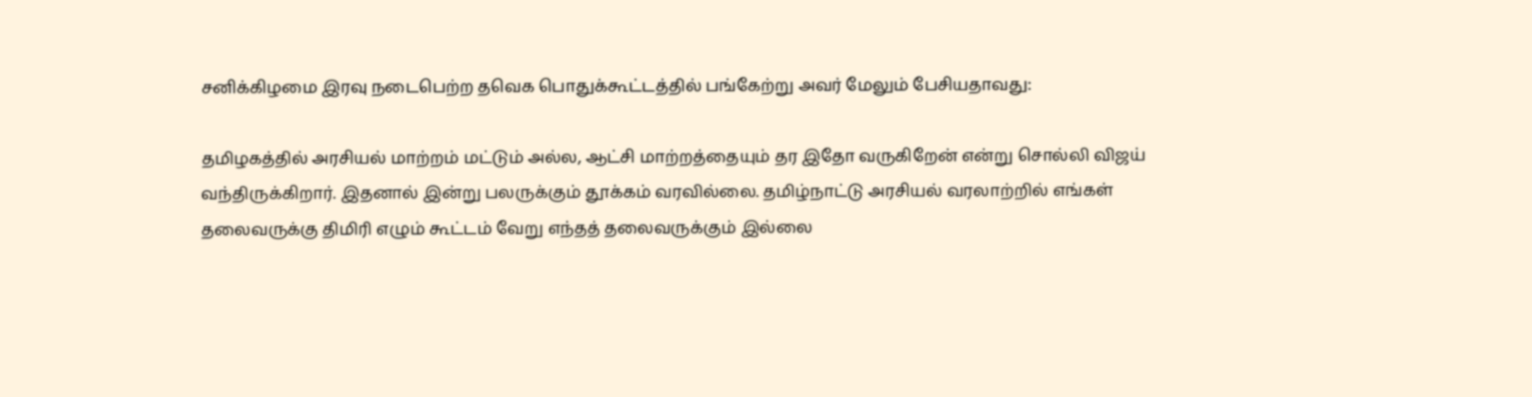சனிக்கிழமை இரவு நடைபெற்ற தவெக பொதுக்கூட்டத்தில் பங்கேற்று அவர் மேலும் பேசியதாவது:

தமிழகத்தில் அரசியல் மாற்றம் மட்டும் அல்ல, ஆட்சி மாற்றத்தையும் தர இதோ வருகிறேன் என்று சொல்லி விஜய் வந்திருக்கிறார். இதனால் இன்று பலருக்கும் தூக்கம் வரவில்லை. தமிழ்நாட்டு அரசியல் வரலாற்றில் எங்கள் தலைவருக்கு திமிரி எழும் கூட்டம் வேறு எந்தத் தலைவருக்கும் இல்லை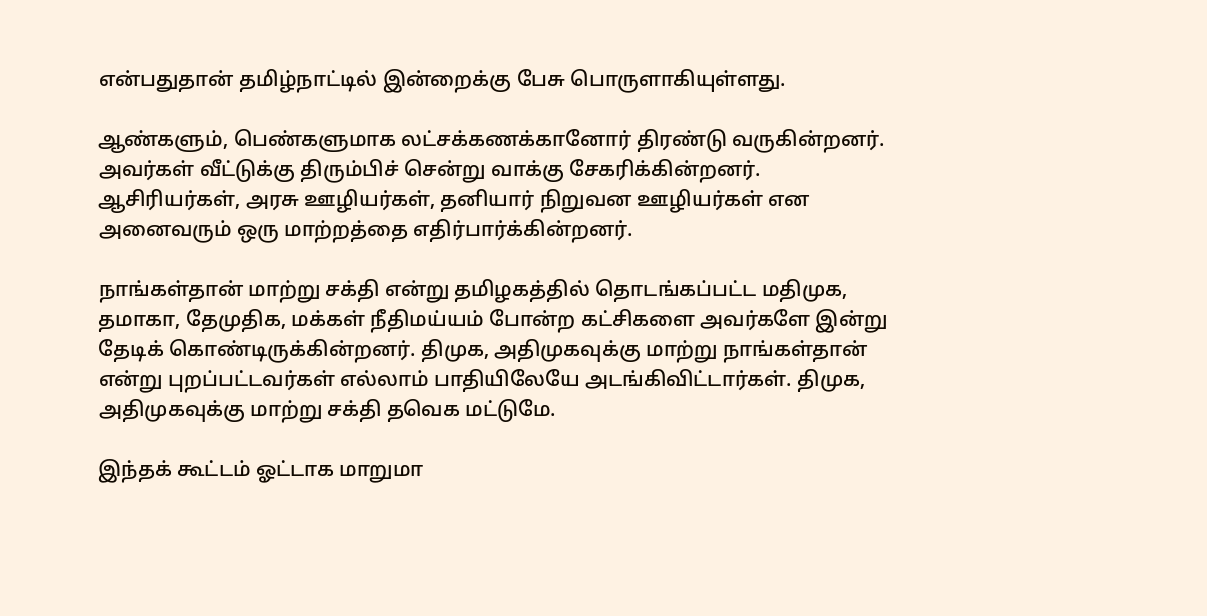என்பதுதான் தமிழ்நாட்டில் இன்றைக்கு பேசு பொருளாகியுள்ளது.

ஆண்களும், பெண்களுமாக லட்சக்கணக்கானோர் திரண்டு வருகின்றனர். அவர்கள் வீட்டுக்கு திரும்பிச் சென்று வாக்கு சேகரிக்கின்றனர். ஆசிரியர்கள், அரசு ஊழியர்கள், தனியார் நிறுவன ஊழியர்கள் என அனைவரும் ஒரு மாற்றத்தை எதிர்பார்க்கின்றனர்.

நாங்கள்தான் மாற்று சக்தி என்று தமிழகத்தில் தொடங்கப்பட்ட மதிமுக, தமாகா, தேமுதிக, மக்கள் நீதிமய்யம் போன்ற கட்சிகளை அவர்களே இன்று தேடிக் கொண்டிருக்கின்றனர். திமுக, அதிமுகவுக்கு மாற்று நாங்கள்தான் என்று புறப்பட்டவர்கள் எல்லாம் பாதியிலேயே அடங்கிவிட்டார்கள். திமுக, அதிமுகவுக்கு மாற்று சக்தி தவெக மட்டுமே.

இந்தக் கூட்டம் ஓட்டாக மாறுமா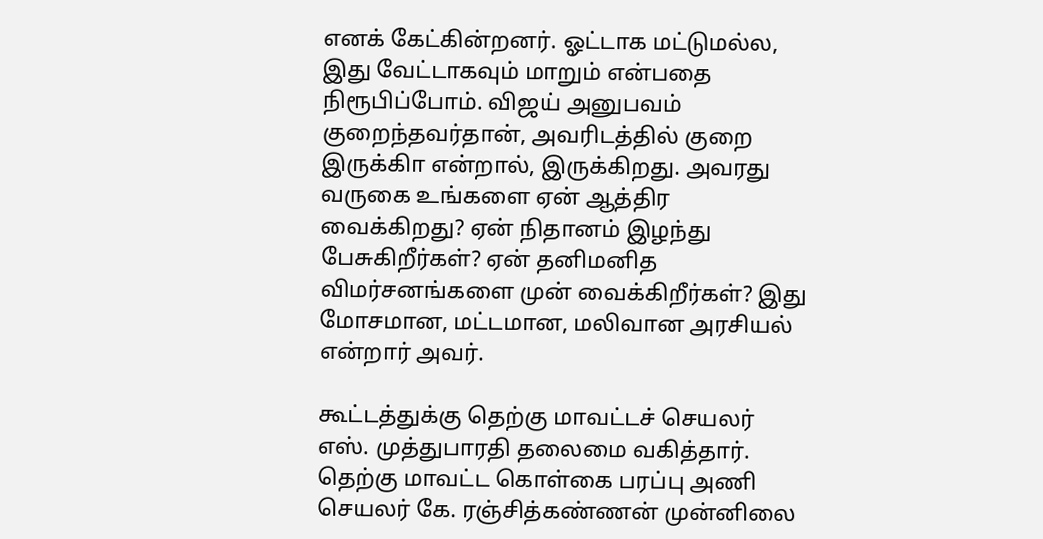எனக் கேட்கின்றனர். ஓட்டாக மட்டுமல்ல, இது வேட்டாகவும் மாறும் என்பதை நிரூபிப்போம். விஜய் அனுபவம் குறைந்தவர்தான், அவரிடத்தில் குறை இருக்கிா என்றால், இருக்கிறது. அவரது வருகை உங்களை ஏன் ஆத்திர வைக்கிறது? ஏன் நிதானம் இழந்து பேசுகிறீர்கள்? ஏன் தனிமனித விமர்சனங்களை முன் வைக்கிறீர்கள்? இது மோசமான, மட்டமான, மலிவான அரசியல் என்றார் அவர்.

கூட்டத்துக்கு தெற்கு மாவட்டச் செயலர் எஸ். முத்துபாரதி தலைமை வகித்தார். தெற்கு மாவட்ட கொள்கை பரப்பு அணி செயலர் கே. ரஞ்சித்கண்ணன் முன்னிலை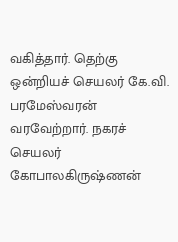வகித்தார். தெற்கு ஒன்றியச் செயலர் கே.வி. பரமேஸ்வரன் வரவேற்றார். நகரச் செயலர் கோபாலகிருஷ்ணன்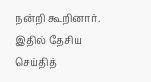நன்றி கூறினார். இதில் தேசிய செய்தித்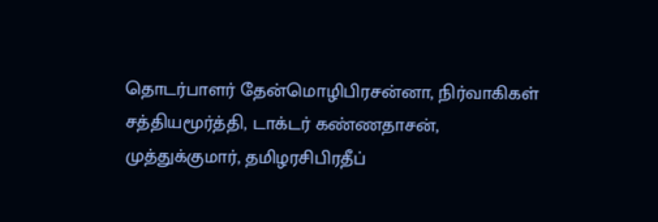தொடர்பாளர் தேன்மொழிபிரசன்னா, நிர்வாகிகள் சத்தியமூர்த்தி, டாக்டர் கண்ணதாசன், முத்துக்குமார், தமிழரசிபிரதீப்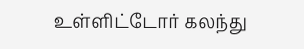உள்ளிட்டோர் கலந்து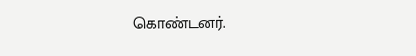கொண்டனர்.